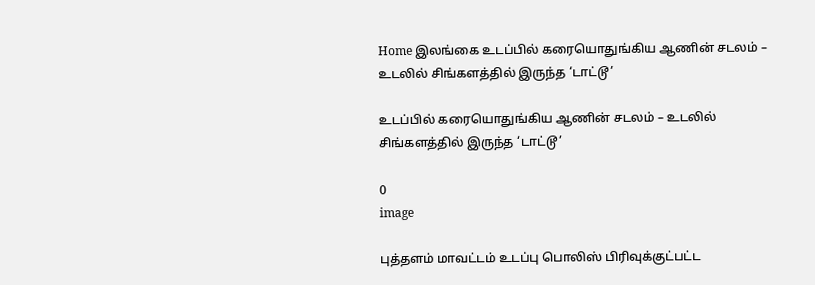Home இலங்கை உடப்பில் கரையொதுங்கிய ஆணின் சடலம் – உடலில் சிங்களத்தில் இருந்த ‘டாட்டூ’

உடப்பில் கரையொதுங்கிய ஆணின் சடலம் – உடலில் சிங்களத்தில் இருந்த ‘டாட்டூ’

0
image

புத்தளம் மாவட்டம் உடப்பு பொலிஸ் பிரிவுக்குட்பட்ட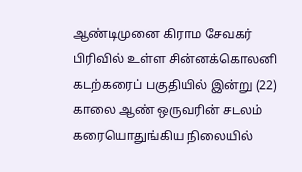ஆண்டிமுனை கிராம சேவகர் பிரிவில் உள்ள சின்னக்கொலனி கடற்கரைப் பகுதியில் இன்று (22) காலை ஆண் ஒருவரின் சடலம் கரையொதுங்கிய நிலையில்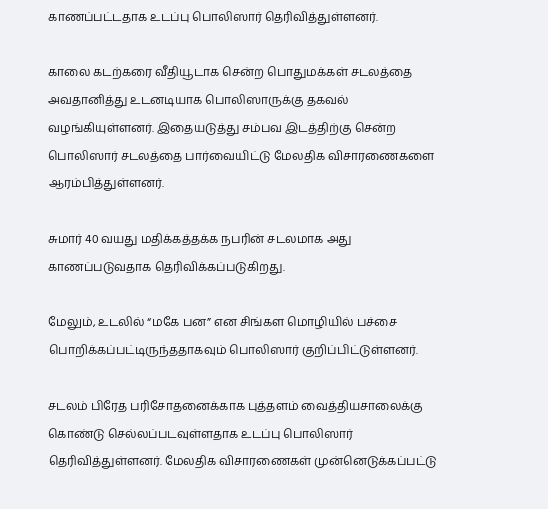காணப்பட்டதாக உடப்பு பொலிஸார் தெரிவித்துள்ளனர்.

காலை கடற்கரை வீதியூடாக சென்ற பொதுமக்கள் சடலத்தை அவதானித்து உடனடியாக பொலிஸாருக்கு தகவல் வழங்கியுள்ளனர். இதையடுத்து சம்பவ இடத்திற்கு சென்ற பொலிஸார் சடலத்தை பார்வையிட்டு மேலதிக விசாரணைகளை ஆரம்பித்துள்ளனர்.

சுமார் 40 வயது மதிக்கத்தக்க நபரின் சடலமாக அது காணப்படுவதாக தெரிவிக்கப்படுகிறது.

மேலும், உடலில் “மகே பன” என சிங்கள மொழியில் பச்சை பொறிக்கப்பட்டிருந்ததாகவும் பொலிஸார் குறிப்பிட்டுள்ளனர்.

சடலம் பிரேத பரிசோதனைக்காக புத்தளம் வைத்தியசாலைக்கு கொண்டு செல்லப்படவுள்ளதாக உடப்பு பொலிஸார் தெரிவித்துள்ளனர். மேலதிக விசாரணைகள் முன்னெடுக்கப்பட்டு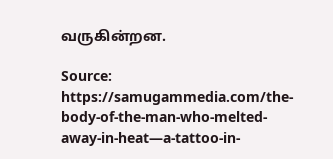வருகின்றன.

Source: https://samugammedia.com/the-body-of-the-man-who-melted-away-in-heat—a-tattoo-in-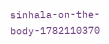sinhala-on-the-body-1782110370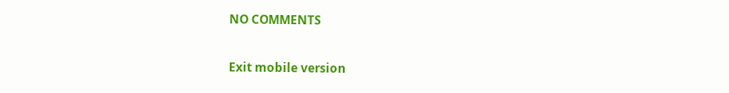NO COMMENTS

Exit mobile version